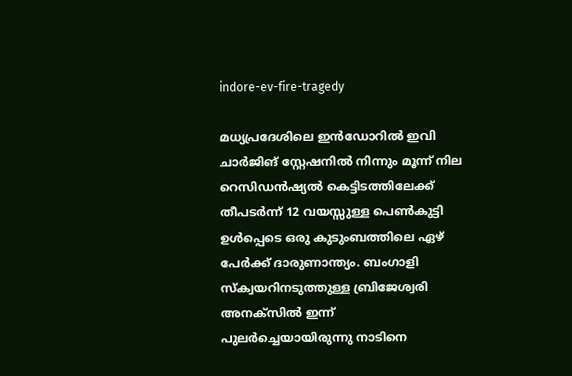indore-ev-fire-tragedy

മധ്യപ്രദേശിലെ ഇന്‍ഡോറില്‍ ഇവി ചാര്‍ജിങ് സ്റ്റേഷനില്‍ നിന്നും മൂന്ന് നില റെസിഡൻഷ്യൽ കെട്ടിടത്തിലേക്ക് തീപടര്‍ന്ന് 12 വയസ്സുള്ള പെൺകുട്ടി ഉൾപ്പെടെ ഒരു കുടുംബത്തിലെ ഏഴ് പേർക്ക് ദാരുണാന്ത്യം. ബംഗാളി സ്‌ക്വയറിനടുത്തുള്ള ബ്രിജേശ്വരി അനക്സില്‍ ഇന്ന് പുലര്‍ച്ചെയായിരുന്നു നാടിനെ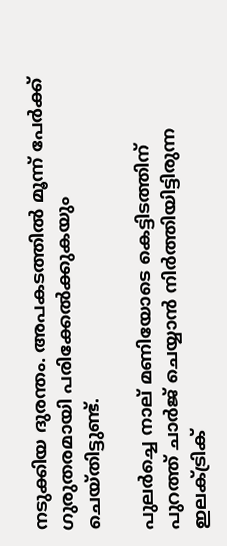നടുക്കിയ ദുരന്തം. അപകടത്തില്‍ മൂന്ന് പേർക്ക് ഗുരുതരമായി പരിക്കേൽക്കുകയും ചെയ്തിട്ടുണ്ട്.

പുലർച്ചെ നാല് മണിയോടെ കെട്ടിടത്തിന് പുറത്ത് ചാര്‍ജ് ചെയ്യാന്‍ നിര്‍ത്തിയിട്ടിരുന്ന ഇലക്ട്രിക്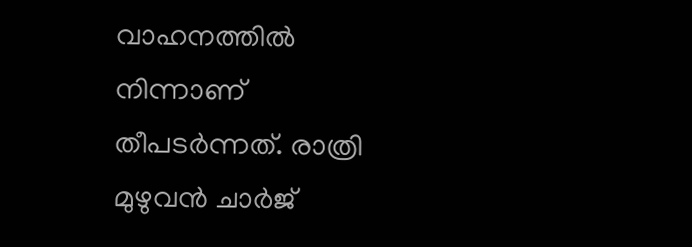വാഹനത്തില്‍ നിന്നാണ് തീപടര്‍ന്നത്. രാത്രി മുഴുവൻ ചാർജ്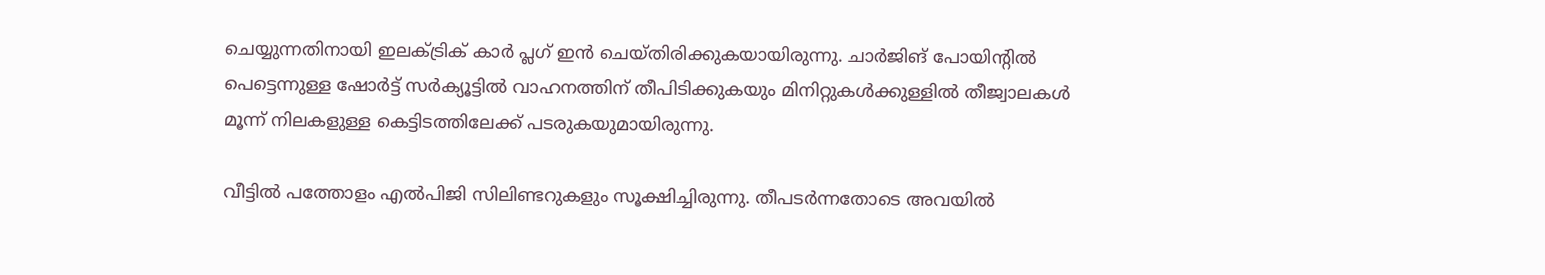ചെയ്യുന്നതിനായി ഇലക്ട്രിക് കാർ പ്ലഗ് ഇൻ ചെയ്തിരിക്കുകയായിരുന്നു. ചാർജിങ് പോയിന്റിൽ പെട്ടെന്നുള്ള ഷോർട്ട് സർക്യൂട്ടില്‍ വാഹനത്തിന് തീപിടിക്കുകയും മിനിറ്റുകൾക്കുള്ളിൽ തീജ്വാലകൾ മൂന്ന് നിലകളുള്ള കെട്ടിടത്തിലേക്ക് പടരുകയുമായിരുന്നു.

വീട്ടില്‍ പത്തോളം എൽപിജി സിലിണ്ടറുകളും സൂക്ഷിച്ചിരുന്നു. തീപടര്‍ന്നതോടെ അവയില്‍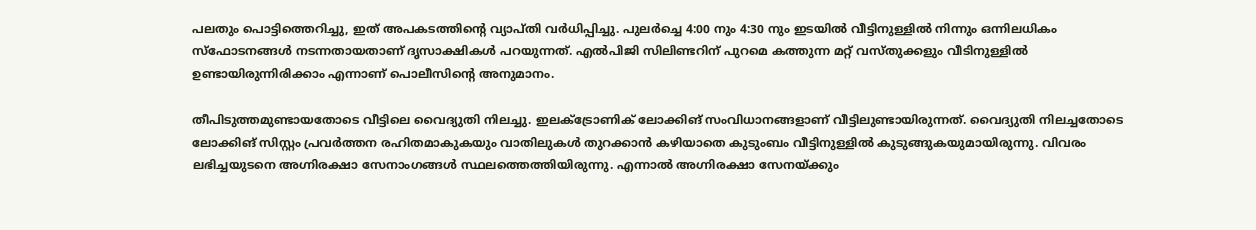പലതും പൊട്ടിത്തെറിച്ചു, ഇത് അപകടത്തിന്‍റെ വ്യാപ്തി വര്‍ധിപ്പിച്ചു. പുലർച്ചെ 4:00 നും 4:30 നും ഇടയിൽ വീട്ടിനുള്ളില്‍ നിന്നും ഒന്നിലധികം സ്ഫോടനങ്ങൾ നടന്നതായതാണ് ദൃസാക്ഷികള്‍ പറയുന്നത്. എൽപിജി സിലിണ്ടറിന് പുറമെ കത്തുന്ന മറ്റ് വസ്തുക്കളും വീടിനുള്ളിൽ ഉണ്ടായിരുന്നിരിക്കാം എന്നാണ് പൊലീസിന്‍റെ അനുമാനം.

തീപിടുത്തമുണ്ടായതോടെ വീട്ടിലെ വൈദ്യുതി നിലച്ചു. ഇലക്ട്രോണിക് ലോക്കിങ് സംവിധാനങ്ങളാണ് വീട്ടിലുണ്ടായിരുന്നത്. വൈദ്യുതി നിലച്ചതോടെ ലോക്കിങ് സിസ്റ്റം പ്രവര്‍ത്തന രഹിതമാകുകയും വാതിലുകള്‍ തുറക്കാന്‍ കഴിയാതെ കുടുംബം വീട്ടിനുള്ളില്‍ കുടുങ്ങുകയുമായിരുന്നു. വിവരം ലഭിച്ചയുടനെ അഗ്നിരക്ഷാ സേനാംഗങ്ങൾ സ്ഥലത്തെത്തിയിരുന്നു. എന്നാല്‍ അഗ്നിരക്ഷാ സേനയ്ക്കും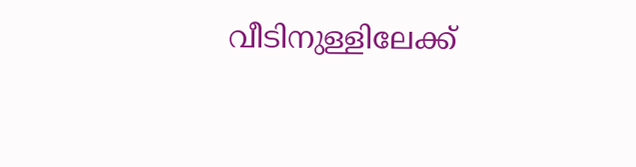വീടിനുള്ളിലേക്ക്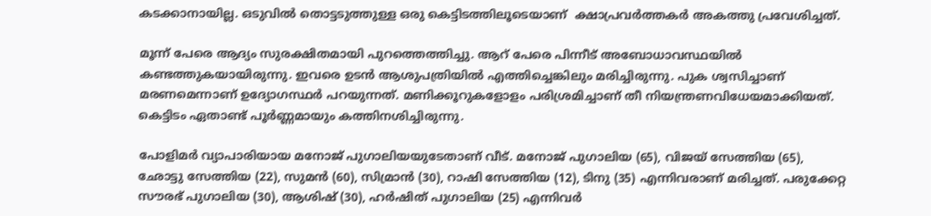കടക്കാനായില്ല. ഒടുവില്‍ തൊട്ടടുത്തുള്ള ഒരു കെട്ടിടത്തിലൂടെയാണ്  ക്ഷാപ്രവർത്തകർ അകത്തു പ്രവേശിച്ചത്.

മൂന്ന് പേരെ ആദ്യം സുരക്ഷിതമായി പുറത്തെത്തിച്ചു. ആറ് പേരെ പിന്നീട് അബോധാവസ്ഥയിൽ കണ്ടത്തുകയായിരുന്നു. ഇവരെ ഉടന്‍ ആശുപത്രിയില്‍ എത്തിച്ചെങ്കിലും മരിച്ചിരുന്നു. പുക ശ്വസിച്ചാണ് മരണമെന്നാണ് ഉദ്യോഗസ്ഥർ പറയുന്നത്. മണിക്കൂറുകളോളം പരിശ്രമിച്ചാണ് തീ നിയന്ത്രണവിധേയമാക്കിയത്. കെട്ടിടം ഏതാണ്ട് പൂർണ്ണമായും കത്തിനശിച്ചിരുന്നു.

പോളിമർ വ്യാപാരിയായ മനോജ് പുഗാലിയയുടേതാണ് വീട്. മനോജ് പുഗാലിയ (65), വിജയ് സേത്തിയ (65), ഛോട്ടു സേത്തിയ (22), സുമൻ (60), സിമ്രാൻ (30), റാഷി സേത്തിയ (12), ടിനു (35) എന്നിവരാണ് മരിച്ചത്. പരുക്കേറ്റ സൗരഭ് പുഗാലിയ (30), ആശിഷ് (30), ഹർഷിത് പുഗാലിയ (25) എന്നിവര്‍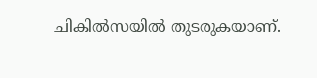ചികില്‍സയില്‍ തുടരുകയാണ്.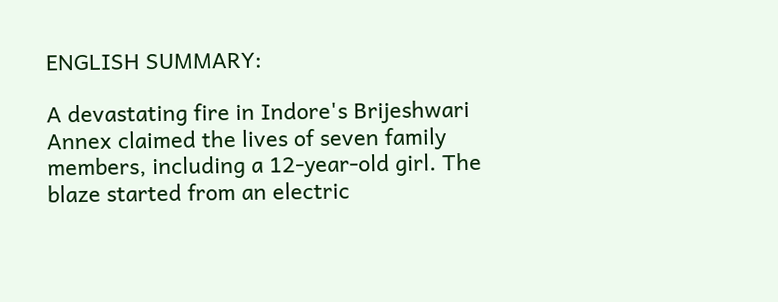ENGLISH SUMMARY:

A devastating fire in Indore's Brijeshwari Annex claimed the lives of seven family members, including a 12-year-old girl. The blaze started from an electric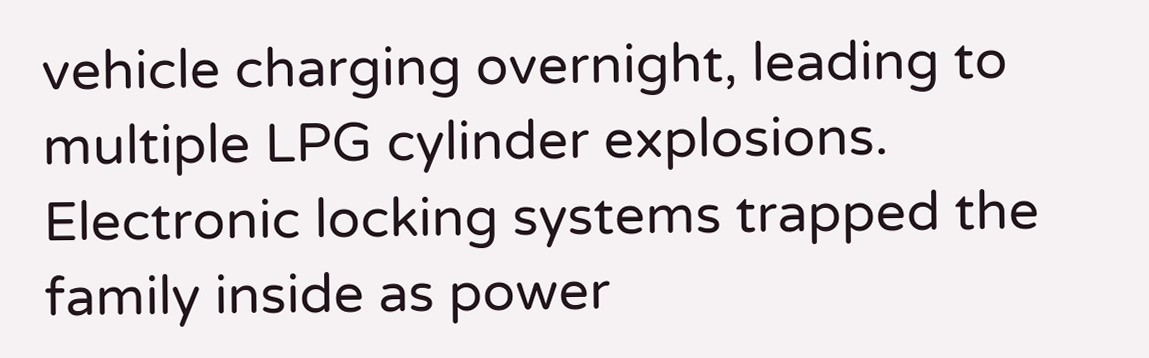vehicle charging overnight, leading to multiple LPG cylinder explosions. Electronic locking systems trapped the family inside as power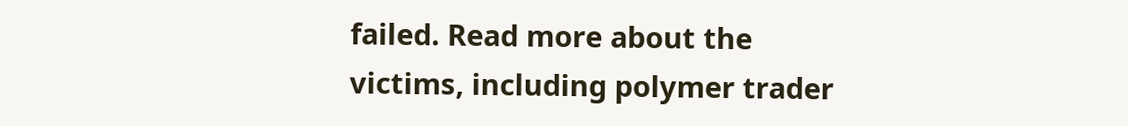failed. Read more about the victims, including polymer trader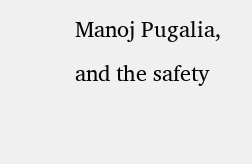Manoj Pugalia, and the safety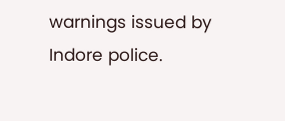warnings issued by Indore police.